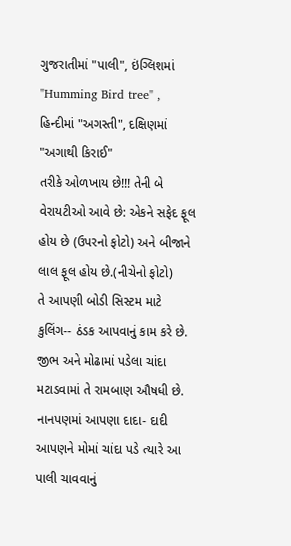ગુજરાતીમાં "પાલી", ઇંગ્લિશમાં "Humming Bird tree" , હિન્દીમાં "અગસ્તી", દક્ષિણમાં "અગાથી કિરાઈ"
તરીકે ઓળખાય છે!!! તેની બે વેરાયટીઓ આવે છે: એકને સફેદ ફૂલ હોય છે (ઉપરનો ફોટો) અને બીજાને લાલ ફૂલ હોય છે.(નીચેનો ફોટો)
તે આપણી બોડી સિસ્ટમ માટે કુલિંગ-- ઠંડક આપવાનું કામ કરે છે. જીભ અને મોઢામાં પડેલા ચાંદા મટાડવામાં તે રામબાણ ઔષધી છે. નાનપણમાં આપણા દાદા- દાદી આપણને મોમાં ચાંદા પડે ત્યારે આ પાલી ચાવવાનું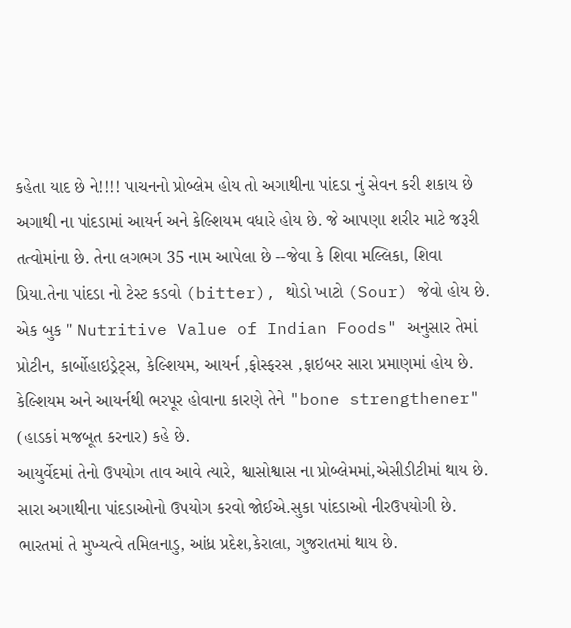કહેતા યાદ છે ને!!!! પાચનનો પ્રોબ્લેમ હોય તો અગાથીના પાંદડા નું સેવન કરી શકાય છે અગાથી ના પાંદડામાં આયર્ન અને કેલ્શિયમ વધારે હોય છે. જે આપણા શરીર માટે જરૂરી તત્વોમાંના છે. તેના લગભગ 35 નામ આપેલા છે --જેવા કે શિવા મલ્લિકા, શિવા પ્રિયા.તેના પાંદડા નો ટેસ્ટ કડવો (bitter), થોડો ખાટો (Sour) જેવો હોય છે. એક બુક " Nutritive Value of Indian Foods" અનુસાર તેમાં પ્રોટીન, કાર્બોહાઇડ્રેટ્સ, કેલ્શિયમ, આયર્ન ,ફોસ્ફરસ ,ફાઇબર સારા પ્રમાણમાં હોય છે.
કેલ્શિયમ અને આયર્નથી ભરપૂર હોવાના કારણે તેને "bone strengthener" (હાડકાં મજબૂત કરનાર) કહે છે.
આયુર્વેદમાં તેનો ઉપયોગ તાવ આવે ત્યારે, શ્વાસોશ્વાસ ના પ્રોબ્લેમમાં,એસીડીટીમાં થાય છે. સારા અગાથીના પાંદડાઓનો ઉપયોગ કરવો જોઈએ.સુકા પાંદડાઓ નીરઉપયોગી છે.
ભારતમાં તે મુખ્યત્વે તમિલનાડુ, આંધ્ર પ્રદેશ,કેરાલા, ગુજરાતમાં થાય છે.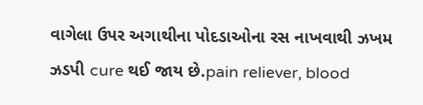વાગેલા ઉપર અગાથીના પોદડાઓના રસ નાખવાથી ઝખમ ઝડપી cure થઈ જાય છે.pain reliever, blood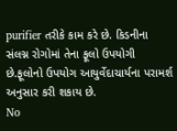purifier તરીકે કામ કરે છે. કિડનીના સંલગ્ન રોગોમાં તેના ફૂલો ઉપયોગી છે.ફૂલોનો ઉપયોગ આયુર્વેદાચાર્યના પરામર્શ અનુસાર કરી શકાય છે.
No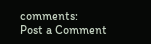comments:
Post a Comment